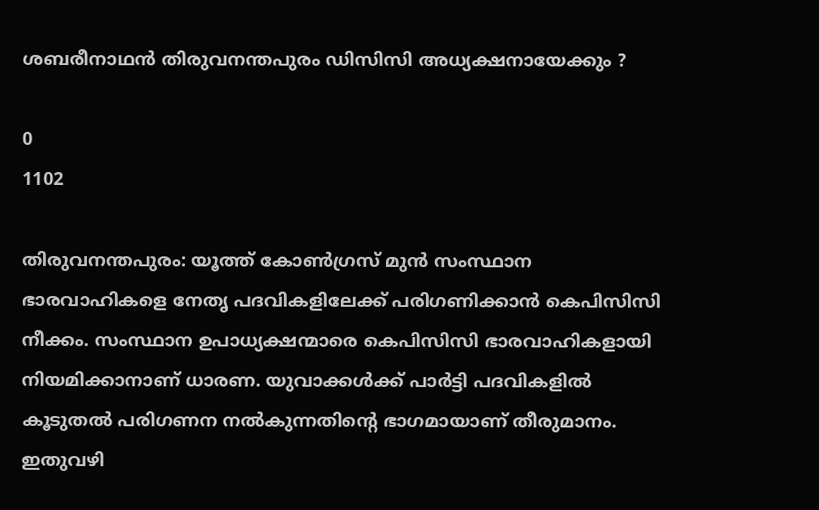ശബരീനാഥന്‍ തിരുവനന്തപുരം ഡിസിസി അധ്യക്ഷനായേക്കും ?

0
1102

തിരുവനന്തപുരം: യൂത്ത് കോണ്‍ഗ്രസ് മുന്‍ സംസ്ഥാന ഭാരവാഹികളെ നേതൃ പദവികളിലേക്ക് പരിഗണിക്കാന്‍ കെപിസിസി നീക്കം. സംസ്ഥാന ഉപാധ്യക്ഷന്മാരെ കെപിസിസി ഭാരവാഹികളായി നിയമിക്കാനാണ് ധാരണ. യുവാക്കള്‍ക്ക് പാര്‍ട്ടി പദവികളില്‍ കൂടുതല്‍ പരിഗണന നല്‍കുന്നതിന്റെ ഭാഗമായാണ് തീരുമാനം. ഇതുവഴി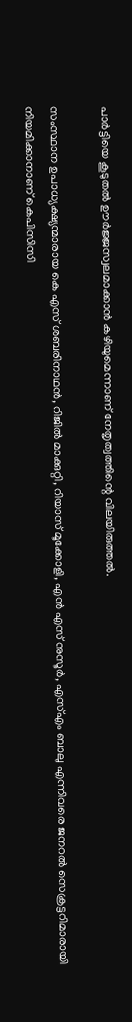പാര്‍ട്ടിയെ കൂടുതല്‍ ഊര്‍ജ്ജസ്വലമാക്കാന്‍ കഴിയുമെന്നാണ് നേതൃത്വത്തിന്റെ വിലയിരുത്തല്‍.

സംസ്ഥാന ഉപാധ്യക്ഷ്യന്മാരായ കെ എസ് ശബരിനാഥന്‍, റിജില്‍ മാക്കുറ്റി, റിയാസ് മൂക്കോളി, എന്‍ എസ് നുസൂര്‍, എസ്എം ബാലു എന്നിവരെ ജനറല്‍ സെക്രട്ടറിമാരായി നിയമിക്കാനാണ് കെപിസിസി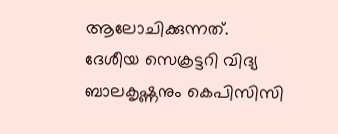ആലോചിക്കുന്നത്. ദേശീയ സെക്രട്ടറി വിദ്യ ബാലകൃഷ്ണനും കെപിസിസി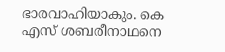ഭാരവാഹിയാകും. കെ എസ് ശബരീനാഥനെ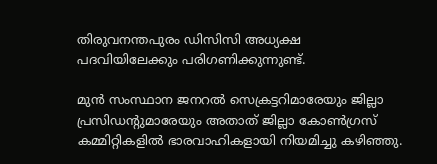തിരുവനന്തപുരം ഡിസിസി അധ്യക്ഷ പദവിയിലേക്കും പരിഗണിക്കുന്നുണ്ട്.

മുന്‍ സംസ്ഥാന ജനറല്‍ സെക്രട്ടറിമാരേയും ജില്ലാ പ്രസിഡന്റുമാരേയും അതാത് ജില്ലാ കോണ്‍ഗ്രസ് കമ്മിറ്റികളില്‍ ഭാരവാഹികളായി നിയമിച്ചു കഴിഞ്ഞു.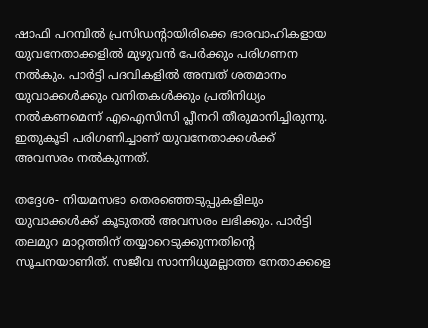ഷാഫി പറമ്പില്‍ പ്രസിഡന്റായിരിക്കെ ഭാരവാഹികളായ യുവനേതാക്കളില്‍ മുഴുവന്‍ പേര്‍ക്കും പരിഗണന നല്‍കും. പാര്‍ട്ടി പദവികളില്‍ അമ്പത് ശതമാനം യുവാക്കള്‍ക്കും വനിതകള്‍ക്കും പ്രതിനിധ്യം നല്‍കണമെന്ന് എഐസിസി പ്ലീനറി തീരുമാനിച്ചിരുന്നു. ഇതുകൂടി പരിഗണിച്ചാണ് യുവനേതാക്കള്‍ക്ക് അവസരം നല്‍കുന്നത്.

തദ്ദേശ- നിയമസഭാ തെരഞ്ഞെടുപ്പുകളിലും യുവാക്കള്‍ക്ക് കൂടുതല്‍ അവസരം ലഭിക്കും. പാര്‍ട്ടി തലമുറ മാറ്റത്തിന് തയ്യാറെടുക്കുന്നതിന്റെ സൂചനയാണിത്. സജീവ സാന്നിധ്യമല്ലാത്ത നേതാക്കളെ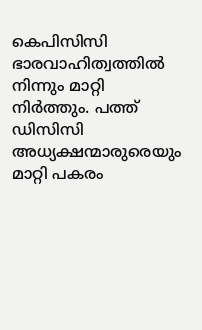കെപിസിസി ഭാരവാഹിത്വത്തില്‍ നിന്നും മാറ്റി നിര്‍ത്തും. പത്ത് ഡിസിസി അധ്യക്ഷന്മാരുരെയും മാറ്റി പകരം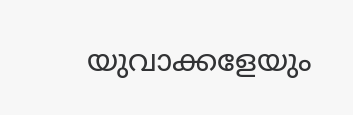യുവാക്കളേയും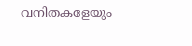വനിതകളേയും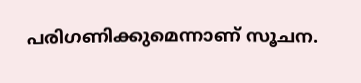പരിഗണിക്കുമെന്നാണ് സൂചന.